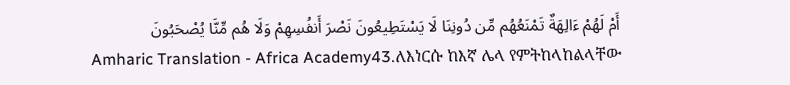أَمْ لَهُمْ ءَالِهَةٌ تَمْنَعُهُم مِّن دُونِنَا لَا يَسْتَطِيعُونَ نَصْرَ أَنفُسِهِمْ وَلَا هُم مِّنَّا يُصْحَبُونَ
Amharic Translation - Africa Academy43.ለእነርሱ ከእኛ ሌላ የምትከላከልላቸው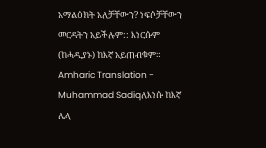አማልዕክት አለቻቸውን? ነፍሶቻቸውን መርዳትን አይችሉም:: እነርሱም (ከሓዲያኑ) ከእኛ አይጠብቁም።
Amharic Translation - Muhammad Sadiqለእነሱ ከእኛ ሌላ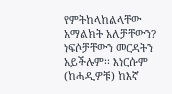የምትከላከልላቸው አማልክት አለቻቸውን? ነፍሶቻቸውን መርዳትን አይችሉም፡፡ እነርሱም (ከሓዲዎቹ) ከእኛ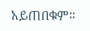አይጠበቁም፡፡